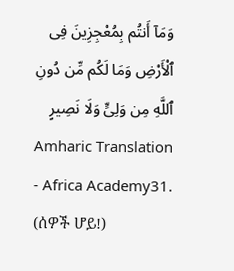وَمَآ أَنتُم بِمُعْجِزِينَ فِى ٱلْأَرْضِ وَمَا لَكُم مِّن دُونِ ٱللَّهِ مِن وَلِىٍّ وَلَا نَصِيرٍ
Amharic Translation - Africa Academy31. (ሰዎች ሆይ!)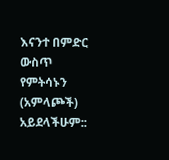እናንተ በምድር ውስጥ የምትሳኑን (አምላጮች) አይደላችሁም::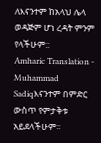ለእናንተም ከአላህ ሌላ ወዳጅም ሆነ ረዳት ምንም የላችሁም::
Amharic Translation - Muhammad Sadiqእናንተም በምድር ውስጥ የምታቅቱ አይደላችሁም፡፡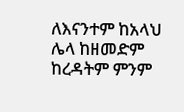ለእናንተም ከአላህ ሌላ ከዘመድም ከረዳትም ምንም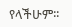የላችሁም፡፡